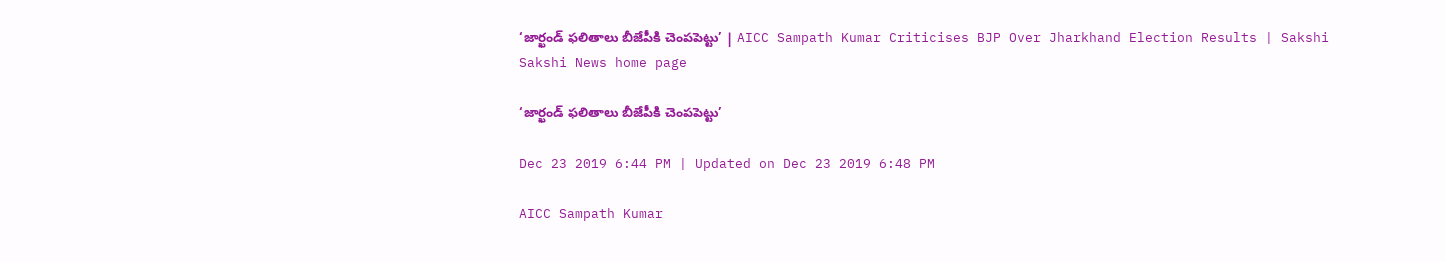‘జార్ఖండ్‌ ఫలితాలు బీజేపీకి చెంపపెట్టు’ | AICC Sampath Kumar Criticises BJP Over Jharkhand Election Results | Sakshi
Sakshi News home page

‘జార్ఖండ్‌ ఫలితాలు బీజేపీకి చెంపపెట్టు’

Dec 23 2019 6:44 PM | Updated on Dec 23 2019 6:48 PM

AICC Sampath Kumar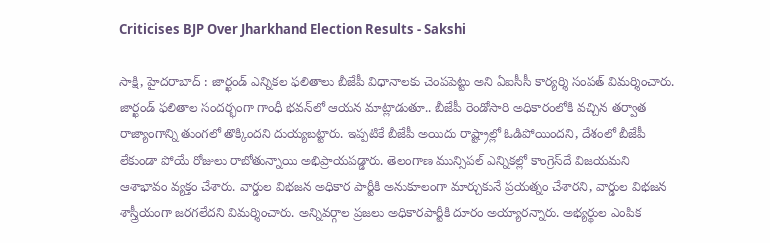Criticises BJP Over Jharkhand Election Results - Sakshi

సాక్షి, హైదరాబాద్‌ : జార్ఖండ్ ఎన్నికల ఫలితాలు బీజేపీ విధానాలకు చెంపపెట్టు అని ఏఐసీసీ కార్యర్శి సంపత్‌ విమర్శించారు. జార్ఖండ్‌ ఫలితాల సందర్భంగా గాంధీ భవన్‌లో ఆయన మాట్లాడుతూ.. బీజేపీ రెండోసారి అధికారంలోకి వచ్చిన తర్వాత రాజ్యాంగాన్ని తుంగలో తొక్కిందని దుయ్యబట్టారు. ఇప్పటికే బీజేపీ అయిదు రాష్ట్రాల్లో ఓడిపోయిందని, దేశంలో బీజేపీ లేకుండా పోయే రోజులు రాబోతున్నాయి అభిప్రాయపడ్డారు. తెలంగాణ మున్సిపల్ ఎన్నికల్లో కాంగ్రెస్‌దే విజయమని ఆశాభావం వ్యక్తం చేశారు. వార్డుల విభజన అధికార పార్టీకి అనుకూలంగా మార్చుకునే ప్రయత్నం చేశారని, వార్డుల విభజన శాస్త్రీయంగా జరగలేదని విమర్శించారు. అన్నివర్గాల ప్రజలు అధికారపార్టీకి దూరం అయ్యారన్నారు. అభ్యర్థుల ఎంపిక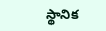స్థానిక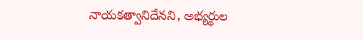నాయకత్వానిదేనని, అభ్యర్థుల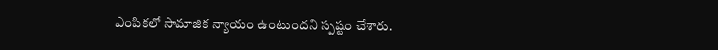ఎంపికలో సామాజిక న్యాయం ఉంటుందని స్పష్టం చేశారు.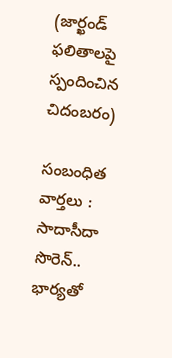(జార్ఖండ్‌ ఫలితాలపై స్పందించిన చిదంబరం)

సంబంధిత వార్తలు :
సాదాసీదా సొరెన్‌.. భార్యతో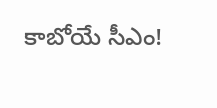కాబోయే సీఎం!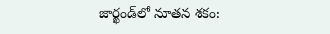జార్ఖండ్‌లో నూతన శకం: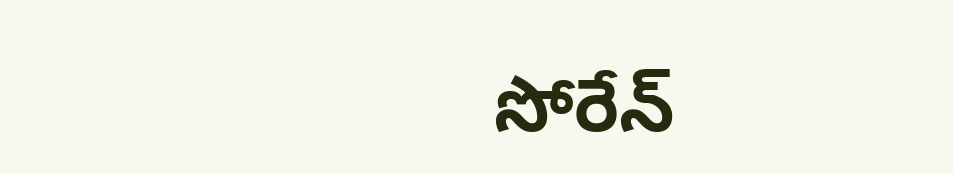సోరేన్‌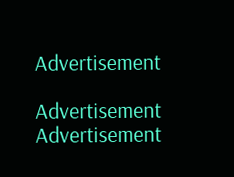Advertisement

Advertisement
Advertisement